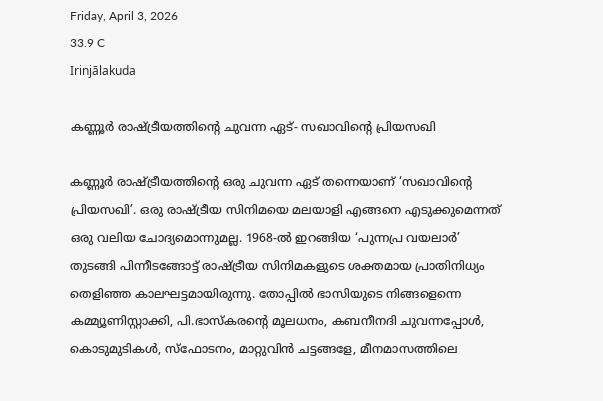Friday, April 3, 2026
33.9 C
Irinjālakuda

കണ്ണൂര്‍ രാഷ്ട്രീയത്തിന്റെ ചുവന്ന ഏട്- സഖാവിന്റെ പ്രിയസഖി

കണ്ണൂര്‍ രാഷ്ട്രീയത്തിന്റെ ഒരു ചുവന്ന ഏട് തന്നെയാണ് ‘സഖാവിന്റെ പ്രിയസഖി’. ഒരു രാഷ്ട്രീയ സിനിമയെ മലയാളി എങ്ങനെ എടുക്കുമെന്നത് ഒരു വലിയ ചോദ്യമൊന്നുമല്ല. 1968-ല്‍ ഇറങ്ങിയ ‘പുന്നപ്ര വയലാര്‍’ തുടങ്ങി പിന്നീടങ്ങോട്ട് രാഷ്ട്രീയ സിനിമകളുടെ ശക്തമായ പ്രാതിനിധ്യം തെളിഞ്ഞ കാലഘട്ടമായിരുന്നു. തോപ്പില്‍ ഭാസിയുടെ നിങ്ങളെന്നെ കമ്മ്യൂണിസ്റ്റാക്കി, പി.ഭാസ്‌കരന്റെ മൂലധനം, കബനീനദി ചുവന്നപ്പോള്‍, കൊടുമുടികള്‍, സ്‌ഫോടനം, മാറ്റുവിന്‍ ചട്ടങ്ങളേ, മീനമാസത്തിലെ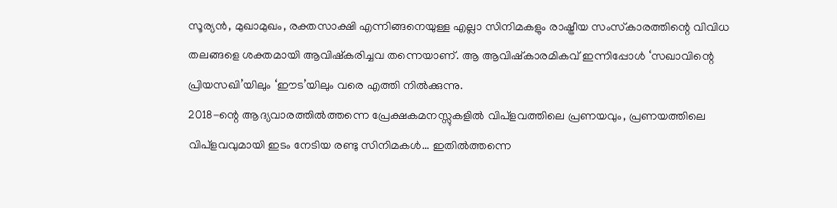സൂര്യന്‍, മുഖാമുഖം, രക്തസാക്ഷി എന്നിങ്ങനെയുള്ള എല്ലാ സിനിമകളും രാഷ്ട്രീയ സംസ്‌കാരത്തിന്റെ വിവിധ തലങ്ങളെ ശക്തമായി ആവിഷ്‌കരിച്ചവ തന്നെയാണ്. ആ ആവിഷ്‌കാരമികവ് ഇന്നിപ്പോള്‍ ‘സഖാവിന്റെ പ്രിയസഖി’യിലും ‘ഈട’യിലും വരെ എത്തി നില്‍ക്കുന്നു.
2018-ന്റെ ആദ്യവാരത്തില്‍ത്തന്നെ പ്രേക്ഷകമനസ്സുകളില്‍ വിപ്‌ളവത്തിലെ പ്രണയവും, പ്രണയത്തിലെ വിപ്‌ളവവുമായി ഇടം നേടിയ രണ്ടു സിനിമകള്‍… ഇതില്‍ത്തന്നെ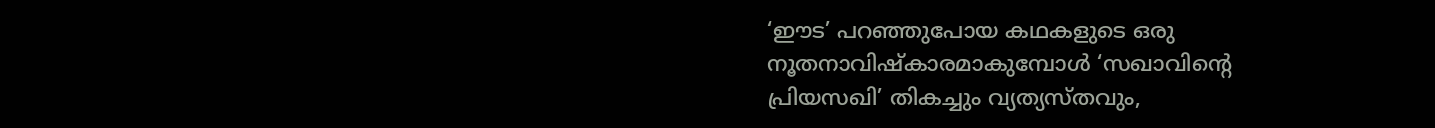‘ഈട’ പറഞ്ഞുപോയ കഥകളുടെ ഒരു നൂതനാവിഷ്‌കാരമാകുമ്പോള്‍ ‘സഖാവിന്റെ പ്രിയസഖി’ തികച്ചും വ്യത്യസ്തവും,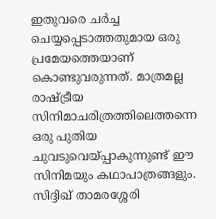ഇതുവരെ ചര്‍ച്ച ചെയ്യപ്പെടാത്തതുമായ ഒരു പ്രമേയത്തെയാണ് കൊണ്ടുവരുന്നത്. മാത്രമല്ല രാഷ്ട്രീയ സിനിമാചരിത്രത്തിലെത്തന്നെ ഒരു പുതിയ ചുവടുവെയ്പ്പാകുന്നുണ്ട് ഈ സിനിമയും കഥാപാത്രങ്ങളും. സിദ്ദിഖ് താമരശ്ശേരി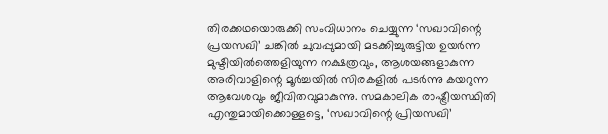തിരക്കഥയൊരുക്കി സംവിധാനം ചെയ്യുന്ന ‘സഖാവിന്റെ പ്രയസഖി’ ചങ്കില്‍ ചുവപ്പുമായി മടക്കിച്ചുരുട്ടിയ ഉയര്‍ന്ന മുഷ്ടിയില്‍ത്തെളിയുന്ന നക്ഷത്രവും, ആശയങ്ങളാകുന്ന അരിവാളിന്റെ മൂര്‍ച്ചയില്‍ സിരകളില്‍ പടര്‍ന്നു കയറുന്ന ആവേശവും ജീവിതവുമാകുന്നു. സമകാലിക രാഷ്ട്രീയസ്ഥിതി എന്തുമായിക്കൊള്ളട്ടെ, ‘സഖാവിന്റെ പ്രിയസഖി’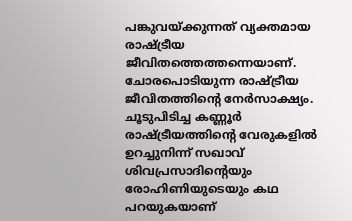പങ്കുവയ്ക്കുന്നത് വ്യക്തമായ രാഷ്ട്രീയ ജീവിതത്തെത്തന്നെയാണ്. ചോരപൊടിയുന്ന രാഷ്ട്രീയ ജീവിതത്തിന്റെ നേര്‍സാക്ഷ്യം.
ചൂടുപിടിച്ച കണ്ണൂര്‍ രാഷ്ട്രീയത്തിന്റെ വേരുകളില്‍ ഉറച്ചുനിന്ന് സഖാവ് ശിവപ്രസാദിന്റെയും രോഹിണിയുടെയും കഥ പറയുകയാണ്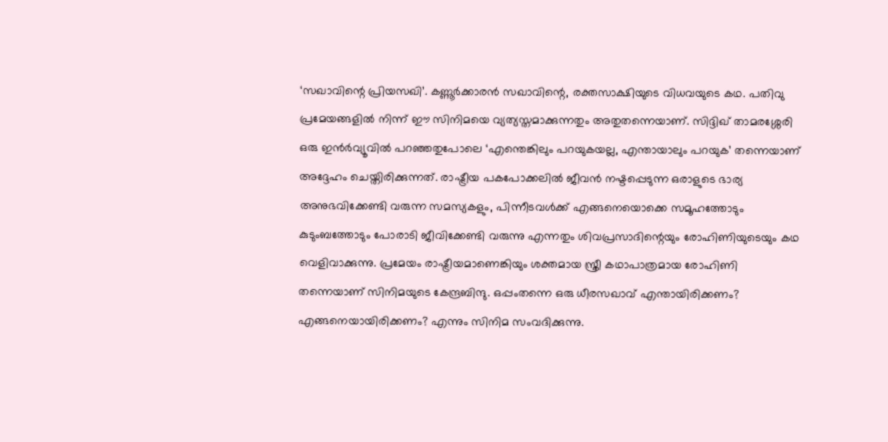‘സഖാവിന്റെ പ്രിയസഖി’. കണ്ണൂര്‍ക്കാരന്‍ സഖാവിന്റെ, രക്തസാക്ഷിയുടെ വിധവയുടെ കഥ. പതിവു പ്രമേയങ്ങളില്‍ നിന്ന് ഈ സിനിമയെ വ്യത്യസ്തമാക്കുന്നതും അതുതന്നെയാണ്. സിദ്ദിഖ് താമരശ്ശേരി ഒരു ഇന്‍ര്‍വ്യൂവില്‍ പറഞ്ഞതുപോലെ ‘എന്തെങ്കിലും പറയുകയല്ല, എന്തായാലും പറയുക’ തന്നെയാണ് അദ്ദേഹം ചെയ്തിരിക്കുന്നത്. രാഷ്ട്രീയ പകപോക്കലില്‍ ജീവന്‍ നഷ്ടപ്പെടുന്ന ഒരാളുടെ ഭാര്യ അനുഭവിക്കേണ്ടി വരുന്ന സമസ്യകളും, പിന്നീടവള്‍ക്ക് എങ്ങനെയൊക്കെ സമൂഹത്തോടും കുടുംബത്തോടും പോരാടി ജീവിക്കേണ്ടി വരുന്നു എന്നതും ശിവപ്രസാദിന്റെയും രോഹിണിയുടെയും കഥ വെളിവാക്കുന്നു. പ്രമേയം രാഷ്ട്രീയമാണെങ്കിയും ശക്തമായ സ്ത്രീ കഥാപാത്രമായ രോഹിണി തന്നെയാണ് സിനിമയുടെ കേന്ദ്രബിന്ദു. ഒപ്പംതന്നെ ഒരു ധീരസഖാവ് എന്തായിരിക്കണം? എങ്ങനെയായിരിക്കണം? എന്നും സിനിമ സംവദിക്കുന്നു.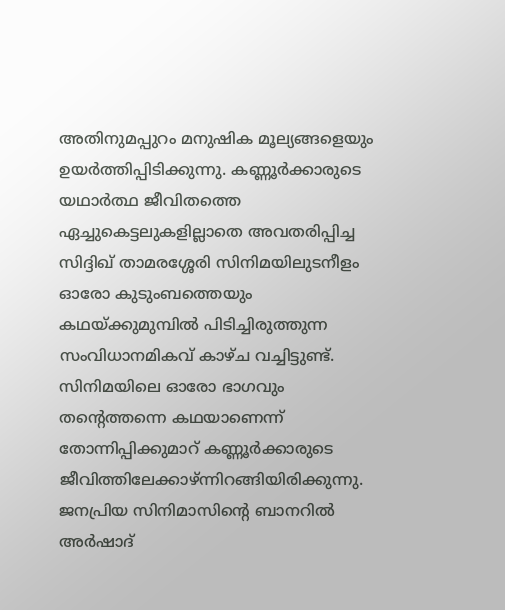അതിനുമപ്പുറം മനുഷിക മൂല്യങ്ങളെയും ഉയര്‍ത്തിപ്പിടിക്കുന്നു. കണ്ണൂര്‍ക്കാരുടെ യഥാര്‍ത്ഥ ജീവിതത്തെ ഏച്ചുകെട്ടലുകളില്ലാതെ അവതരിപ്പിച്ച സിദ്ദിഖ് താമരശ്ശേരി സിനിമയിലുടനീളം ഓരോ കുടുംബത്തെയും കഥയ്ക്കുമുമ്പില്‍ പിടിച്ചിരുത്തുന്ന സംവിധാനമികവ് കാഴ്ച വച്ചിട്ടുണ്ട്. സിനിമയിലെ ഓരോ ഭാഗവും തന്റെത്തന്നെ കഥയാണെന്ന് തോന്നിപ്പിക്കുമാറ് കണ്ണൂര്‍ക്കാരുടെ ജീവിത്തിലേക്കാഴ്ന്നിറങ്ങിയിരിക്കുന്നു.
ജനപ്രിയ സിനിമാസിന്റെ ബാനറില്‍ അര്‍ഷാദ്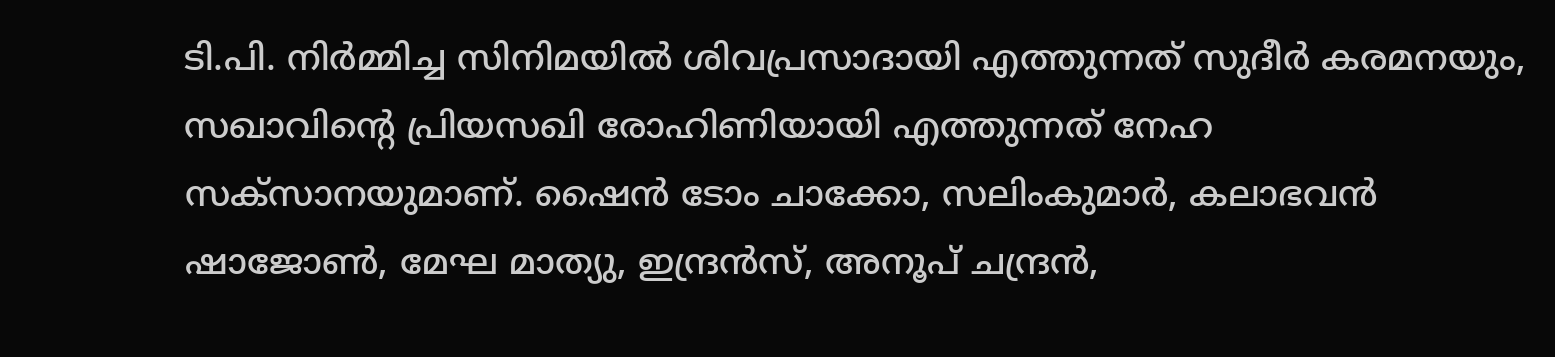ടി.പി. നിര്‍മ്മിച്ച സിനിമയില്‍ ശിവപ്രസാദായി എത്തുന്നത് സുദീര്‍ കരമനയും, സഖാവിന്റെ പ്രിയസഖി രോഹിണിയായി എത്തുന്നത് നേഹ സക്‌സാനയുമാണ്. ഷൈന്‍ ടോം ചാക്കോ, സലിംകുമാര്‍, കലാഭവന്‍ ഷാജോണ്‍, മേഘ മാത്യു, ഇന്ദ്രന്‍സ്, അനൂപ് ചന്ദ്രന്‍,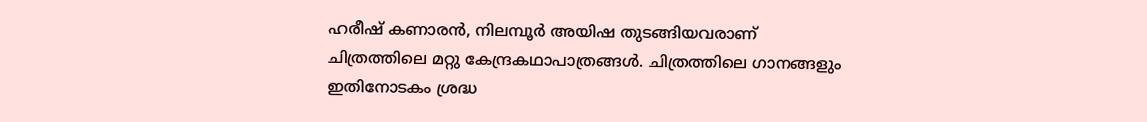ഹരീഷ് കണാരന്‍, നിലമ്പൂര്‍ അയിഷ തുടങ്ങിയവരാണ് ചിത്രത്തിലെ മറ്റു കേന്ദ്രകഥാപാത്രങ്ങള്‍. ചിത്രത്തിലെ ഗാനങ്ങളും ഇതിനോടകം ശ്രദ്ധ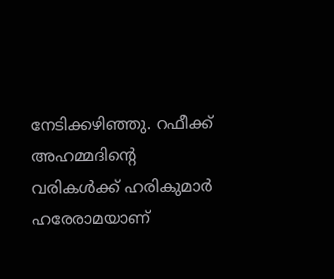നേടിക്കഴിഞ്ഞു. റഫീക്ക് അഹമ്മദിന്റെ വരികള്‍ക്ക് ഹരികുമാര്‍ ഹരേരാമയാണ്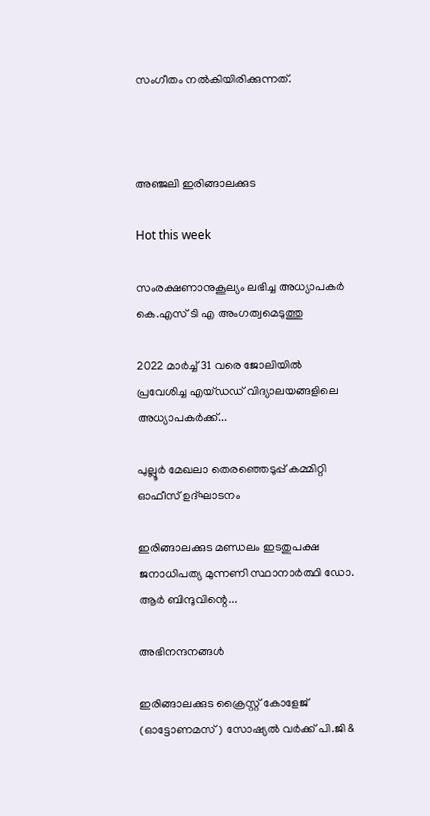സംഗീതം നല്‍കിയിരിക്കുന്നത്.



അഞ്ജലി ഇരിങ്ങാലക്കുട

Hot this week

സംരക്ഷണാനുകൂല്യം ലഭിച്ച അധ്യാപകർ കെ.എസ് ടി എ അംഗത്വമെടുത്തു

2022 മാർച്ച് 31 വരെ ജോലിയിൽ പ്രവേശിച്ച എയ്ഡഡ് വിദ്യാലയങ്ങളിലെ അധ്യാപകർക്ക്...

പുല്ലൂർ മേഖലാ തെരഞ്ഞെടുപ്പ് കമ്മിറ്റി ഓഫീസ് ഉദ്ഘാടനം

ഇരിങ്ങാലക്കുട മണ്ഡലം ഇടതുപക്ഷ ജനാധിപത്യ മുന്നണി സ്ഥാനാർത്ഥി ഡോ. ആർ ബിന്ദുവിന്റെ...

അഭിനന്ദനങ്ങൾ

ഇരിങ്ങാലക്കുട ക്രൈസ്റ്റ് കോളേജ് (ഓട്ടോണമസ്) സോഷ്യൽ വർക്ക് പി.ജി &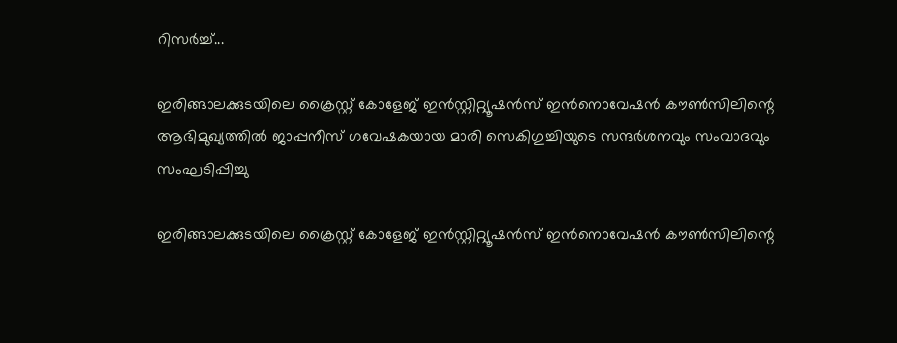റിസർച്ച്...

ഇരിങ്ങാലക്കുടയിലെ ക്രൈസ്റ്റ് കോളേജ് ഇൻസ്റ്റിറ്റ്യൂഷൻസ് ഇൻനൊവേഷൻ കൗൺസിലിന്റെ ആഭിമുഖ്യത്തിൽ ജാപ്പനീസ് ഗവേഷകയായ മാരി സെകിഗുച്ചിയുടെ സന്ദർശനവും സംവാദവും സംഘടിപ്പിച്ചു

ഇരിങ്ങാലക്കുടയിലെ ക്രൈസ്റ്റ് കോളേജ് ഇൻസ്റ്റിറ്റ്യൂഷൻസ് ഇൻനൊവേഷൻ കൗൺസിലിന്റെ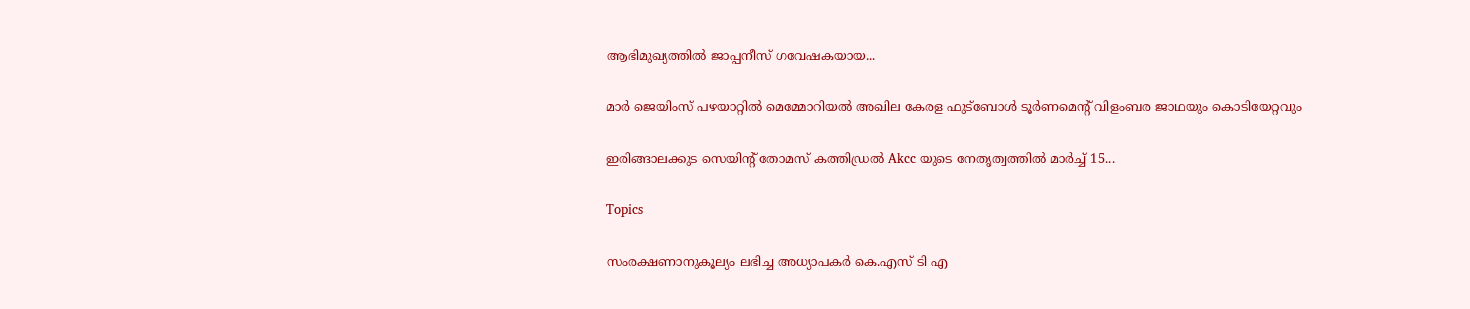ആഭിമുഖ്യത്തിൽ ജാപ്പനീസ് ഗവേഷകയായ...

മാർ ജെയിംസ് പഴയാറ്റിൽ മെമ്മോറിയൽ അഖില കേരള ഫുട്ബോൾ ടൂർണമെന്റ് വിളംബര ജാഥയും കൊടിയേറ്റവും

ഇരിങ്ങാലക്കുട സെയിന്റ് തോമസ് കത്തിഡ്രൽ Akcc യുടെ നേതൃത്വത്തിൽ മാർച്ച് 15...

Topics

സംരക്ഷണാനുകൂല്യം ലഭിച്ച അധ്യാപകർ കെ.എസ് ടി എ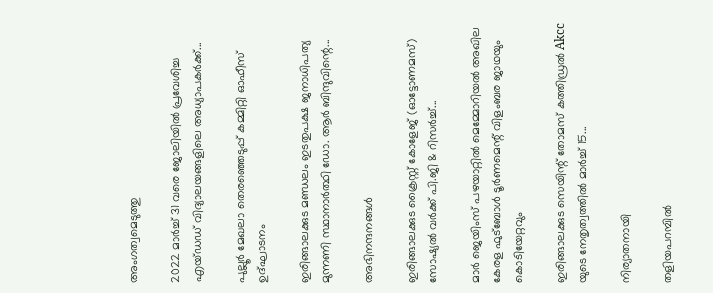അംഗത്വമെടുത്തു

2022 മാർച്ച് 31 വരെ ജോലിയിൽ പ്രവേശിച്ച എയ്ഡഡ് വിദ്യാലയങ്ങളിലെ അധ്യാപകർക്ക്...

പുല്ലൂർ മേഖലാ തെരഞ്ഞെടുപ്പ് കമ്മിറ്റി ഓഫീസ് ഉദ്ഘാടനം

ഇരിങ്ങാലക്കുട മണ്ഡലം ഇടതുപക്ഷ ജനാധിപത്യ മുന്നണി സ്ഥാനാർത്ഥി ഡോ. ആർ ബിന്ദുവിന്റെ...

അഭിനന്ദനങ്ങൾ

ഇരിങ്ങാലക്കുട ക്രൈസ്റ്റ് കോളേജ് (ഓട്ടോണമസ്) സോഷ്യൽ വർക്ക് പി.ജി & റിസർച്ച്...

മാർ ജെയിംസ് പഴയാറ്റിൽ മെമ്മോറിയൽ അഖില കേരള ഫുട്ബോൾ ടൂർണമെന്റ് വിളംബര ജാഥയും കൊടിയേറ്റവും

ഇരിങ്ങാലക്കുട സെയിന്റ് തോമസ് കത്തിഡ്രൽ Akcc യുടെ നേതൃത്വത്തിൽ മാർച്ച് 15...

നിര്യാതനായി

തളിയപറമ്പിൽ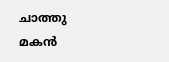ചാത്തു മകൻ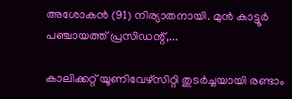അശോകൻ (91) നിര്യാതനായി. മുൻ കാട്ടൂർ പഞ്ചായത്ത്‌ പ്രസിഡന്റ്‌,...

കാലിക്കറ്റ്‌ യൂണിവേഴ്സിറ്റി തുടർച്ചയായി രണ്ടാം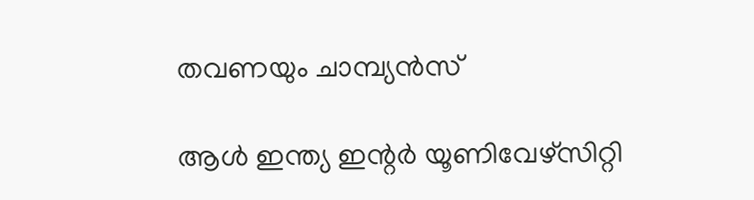തവണയും ചാമ്പ്യൻസ്

ആൾ ഇന്ത്യ ഇന്റർ യൂണിവേഴ്സിറ്റി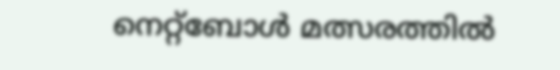നെറ്റ്ബോൾ മത്സരത്തിൽ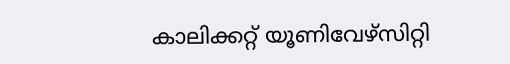കാലിക്കറ്റ്‌ യൂണിവേഴ്സിറ്റി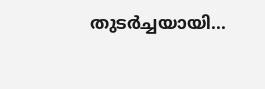തുടർച്ചയായി...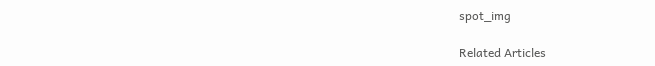spot_img

Related Articles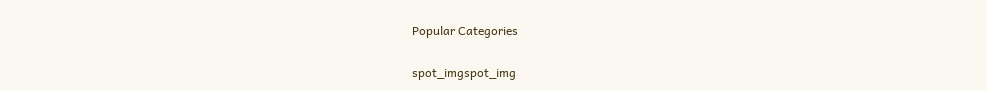Popular Categories

spot_imgspot_img